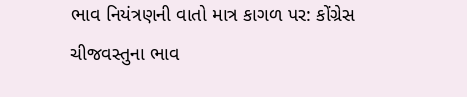ભાવ નિયંત્રણની વાતો માત્ર કાગળ પર: કોંગ્રેસ ચીજવસ્તુના ભાવ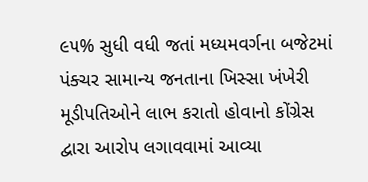૯૫% સુધી વધી જતાં મધ્યમવર્ગના બજેટમાં પંક્ચર સામાન્ય જનતાના ખિસ્સા ખંખેરી મૂડીપતિઓને લાભ કરાતો હોવાનો કોંગ્રેસ દ્વારા આરોપ લગાવવામાં આવ્યા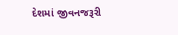દેશમાં જીવનજરૂરી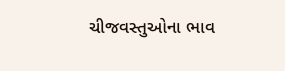ચીજવસ્તુઓના ભાવ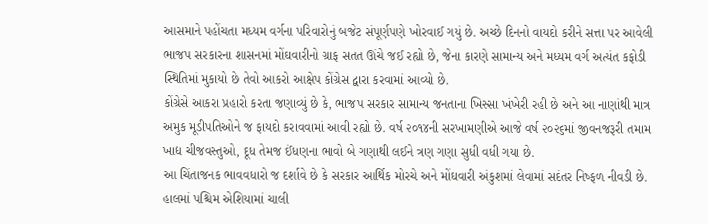આસમાને પહોંચતા મધ્યમ વર્ગના પરિવારોનું બજેટ સંપૂર્ણપણે ખોરવાઈ ગયું છે. અચ્છે દિનનો વાયદો કરીને સત્તા પર આવેલી ભાજપ સરકારના શાસનમાં મોંઘવારીનો ગ્રાફ સતત ઊંચે જઈ રહ્યો છે, જેના કારણે સામાન્ય અને મધ્યમ વર્ગ અત્યંત કફોડી સ્થિતિમાં મુકાયો છે તેવો આકરો આક્ષેપ કોંગ્રેસ દ્વારા કરવામાં આવ્યો છે.
કોંગ્રેસે આકરા પ્રહારો કરતા જણાવ્યું છે કે, ભાજપ સરકાર સામાન્ય જનતાના ખિસ્સા ખંખેરી રહી છે અને આ નાણાંથી માત્ર અમુક મૂડીપતિઓને જ ફાયદો કરાવવામાં આવી રહ્યો છે. વર્ષ ૨૦૧૪ની સરખામણીએ આજે વર્ષ ૨૦૨૬માં જીવનજરૂરી તમામ ખાદ્ય ચીજવસ્તુઓ, દૂધ તેમજ ઈંધણના ભાવો બે ગણાથી લઈને ત્રણ ગણા સુધી વધી ગયા છે.
આ ચિંતાજનક ભાવવધારો જ દર્શાવે છે કે સરકાર આર્થિક મોરચે અને મોંઘવારી અંકુશમાં લેવામાં સદંતર નિષ્ફળ નીવડી છે.
હાલમાં પશ્ચિમ એશિયામાં ચાલી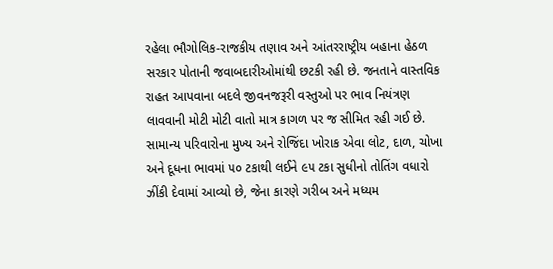રહેલા ભૌગોલિક-રાજકીય તણાવ અને આંતરરાષ્ટ્રીય બહાના હેઠળ સરકાર પોતાની જવાબદારીઓમાંથી છટકી રહી છે. જનતાને વાસ્તવિક રાહત આપવાના બદલે જીવનજરૂરી વસ્તુઓ પર ભાવ નિયંત્રણ લાવવાની મોટી મોટી વાતો માત્ર કાગળ પર જ સીમિત રહી ગઈ છે. સામાન્ય પરિવારોના મુખ્ય અને રોજિંદા ખોરાક એવા લોટ, દાળ, ચોખા અને દૂધના ભાવમાં ૫૦ ટકાથી લઈને ૯૫ ટકા સુધીનો તોતિંગ વધારો ઝીંકી દેવામાં આવ્યો છે, જેના કારણે ગરીબ અને મધ્યમ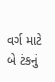વર્ગ માટે બે ટંકનું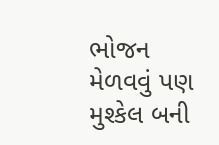ભોજન મેળવવું પણ મુશ્કેલ બની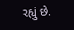રહ્યું છે.